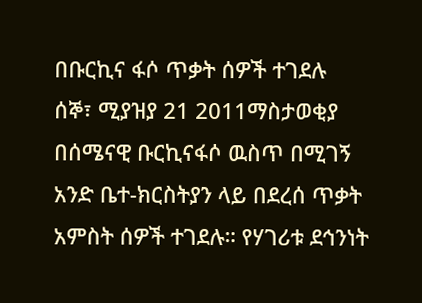በቡርኪና ፋሶ ጥቃት ሰዎች ተገደሉ
ሰኞ፣ ሚያዝያ 21 2011ማስታወቂያ
በሰሜናዊ ቡርኪናፋሶ ዉስጥ በሚገኝ አንድ ቤተ-ክርስትያን ላይ በደረሰ ጥቃት አምስት ሰዎች ተገደሉ። የሃገሪቱ ደኅንነት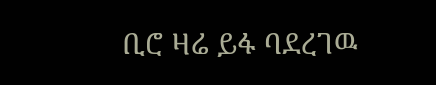ቢሮ ዛሬ ይፋ ባደረገዉ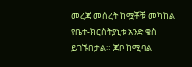መረጃ መሰረት ከሟቾቹ መካከል የቤተ-ክርስትያኒቱ አንድ ቄስ ይገኙበታል። ጆቦ ከሚባል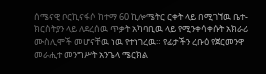ሰሜናዊ ቦርኪናፋሶ ከተማ 60 ኪሎሜትር ርቀት ላይ በሚገኘዉ ቤተ-ክርስትያን ላይ ለደረሰዉ ጥቃት አካባቢዉ ላይ የሚንቀሳቀሱት አክራሪ ሙስሊሞች መሆናቸዉ ነዉ የተነገረዉ። የፊታችን ረቡዕ የጀርመንዋ መራሒተ መንግሥት አንጌላ ሜርክል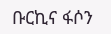ቡርኪና ፋሶን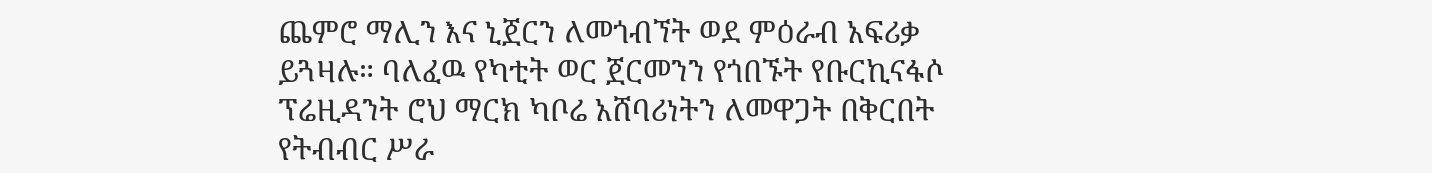ጨምሮ ማሊን እና ኒጀርን ለመጎብኘት ወደ ምዕራብ አፍሪቃ ይጓዛሉ። ባለፈዉ የካቲት ወር ጀርመንን የጎበኙት የቡርኪናፋሶ ፕሬዚዳንት ሮህ ማርክ ካቦሬ አሸባሪነትን ለመዋጋት በቅርበት የትብብር ሥራ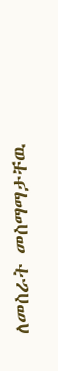ለመስራት መስማማታቸዉ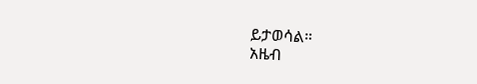ይታወሳል።
አዜብ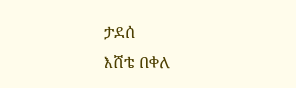ታደሰ
እሸቴ በቀለ